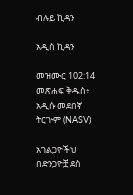ብሉይ ኪዳን

አዲስ ኪዳን

መዝሙር 102:14 መጽሐፍ ቅዱስ፥ አዲሱ መደበኛ ትርጒም (NASV)

አገልጋዮችህ በድንጋዮቿ ደስ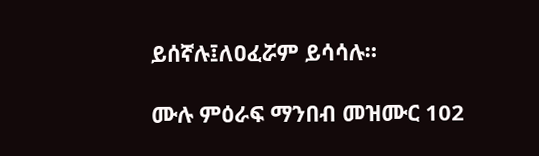ይሰኛሉ፤ለዐፈሯም ይሳሳሉ።

ሙሉ ምዕራፍ ማንበብ መዝሙር 102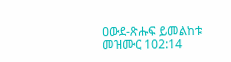ዐውደ-ጽሑፍ ይመልከቱ መዝሙር 102:14